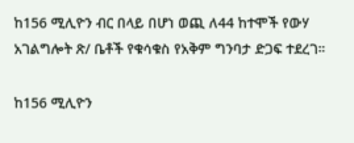ከ156 ሚሊዮን ብር በላይ በሆነ ወጪ ለ44 ከተሞች የውሃ አገልግሎት ጽ/ ቤቶች የቁሳቁስ የአቅም ግንባታ ድጋፍ ተደረገ።

ከ156 ሚሊዮን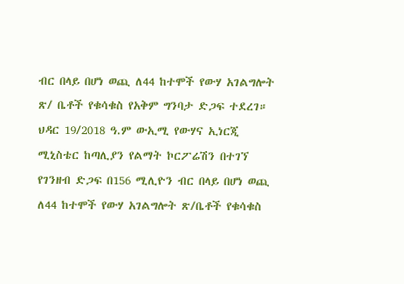ብር በላይ በሆነ ወጪ ለ44 ከተሞች የውሃ አገልግሎት ጽ/ ቤቶች የቁሳቁስ የአቅም ግንባታ ድጋፍ ተደረገ። ህዳር 19/2018 ዓ.ም ውኢሚ የውሃና ኢነርጂ ሚኒስቴር ከጣሊያን የልማት ኮርፖሬሽን በተገኘ የገንዘብ ድጋፍ በ156 ሚሊዮን ብር በላይ በሆነ ወጪ ለ44 ከተሞች የውሃ አገልግሎት ጽ/ቤቶች የቁሳቁስ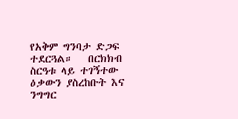የአቅም ግንባታ ድጋፍ ተደርጓል።   በርክክብ ስርዓቱ ላይ ተገኝተው ዕቃውን ያስረከቡት እና ንግግር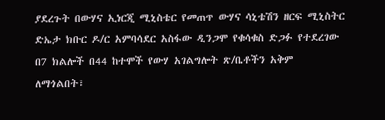ያደረጉት በውሃና ኢነርጂ ሚኒስቴር የመጠጥ ውሃና ሳኒቴሽን ዘርፍ ሚኒስትር ድኤታ ክቡር ዶ/ር አምባሳደር አስፋው ዲንጋሞ የቁሳቁስ ድጋፉ የተደረገው በ7 ክልሎች በ44 ከተሞች የውሃ አገልግሎት ጽ/ቤቶችን አቅም ለማጎልበት፣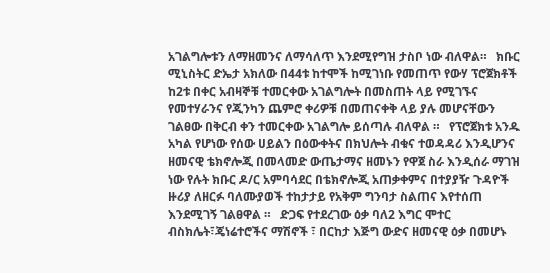አገልግሎቱን ለማዘመንና ለማሳለጥ እንደሚየግዝ ታስቦ ነው ብለዋል።   ክቡር ሚኒስትር ድኤታ አክለው በ44ቱ ከተሞች ከሚገነቡ የመጠጥ የውሃ ፕሮጀክቶች ከ2ቱ በቀር አብዛኞቹ ተመርቀው አገልግሎት በመስጠት ላይ የሚገኙና የመተሃራንና የጂንካን ጨምሮ ቀሪዎቹ በመጠናቀቅ ላይ ያሉ መሆናቸውን ገልፀው በቅርብ ቀን ተመርቀው አገልግሎ ይሰጣሉ ብለዋል ።   የፕሮጀክቱ አንዱ አካል የሆነው የሰው ሀይልን በዕውቀትና በክህሎት ብቁና ተወዳዳሪ እንዲሆንና ዘመናዊ ቴክኖሎጂ በመላመድ ውጤታማና ዘመኑን የዋጀ ስራ እንዲሰራ ማገዝ ነው የሉት ክቡር ዶ/ር አምባሳደር በቴክኖሎጂ አጠቃቀምና በተያያዥ ጉዳዮች ዙሪያ ለዘርፉ ባለሙያወች ተከታታይ የአቅም ግንባታ ስልጠና እየተሰጠ እንደሚገኝ ገልፀዋል ።   ድጋፍ የተደረገው ዕቃ ባለ2 እግር ሞተር ብስክሌት፣ጄነሬተሮችና ማሽኖች ፣ በርከታ እጅግ ውድና ዘመናዊ ዕቃ በመሆኑ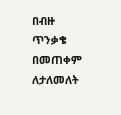በብዙ ጥንቃቄ በመጠቀም ለታለመለት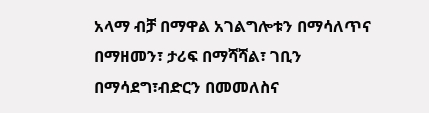አላማ ብቻ በማዋል አገልግሎቱን በማሳለጥና በማዘመን፣ ታሪፍ በማሻሻል፣ ገቢን በማሳደግ፣ብድርን በመመለስና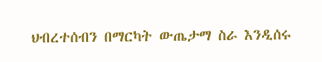ህብረተሰብን በማርካት ውጤታማ ስራ እንዲሰሩ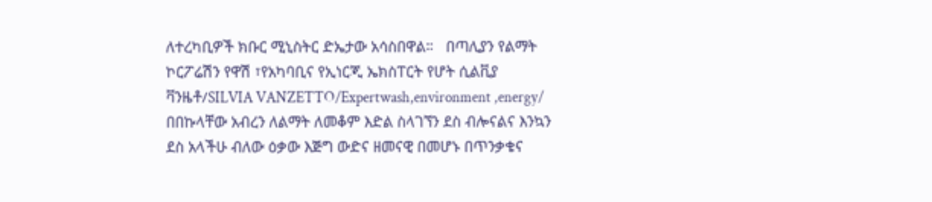ለተረካቢዎች ክቡር ሚኒስትር ድኤታው አሳስበዋል።   በጣሊያን የልማት ኮርፖሬሽን የዋሽ ፣የአካባቢና የኢነርጂ ኤክስፐርት የሆት ሲልቪያ ቫንዜቶ/SILVIA VANZETTO/Expertwash,environment ,energy/ በበኩላቸው አብረን ለልማት ለመቆም እድል ስላገኘን ደስ ብሎናልና እንኳን ደስ አላችሁ ብለው ዕቃው እጅግ ውድና ዘመናዊ በመሆኑ በጥንቃቄና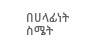በሀላፊነት ስሜት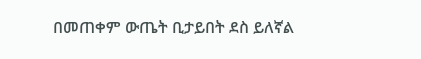በመጠቀም ውጤት ቢታይበት ደስ ይለኛል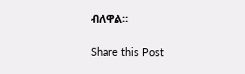ብለዋል።

Share this Post